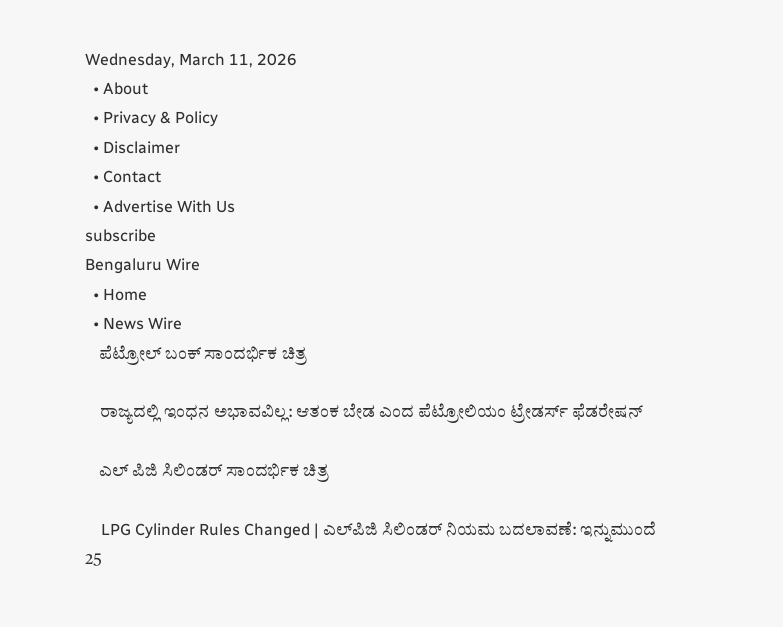Wednesday, March 11, 2026
  • About
  • Privacy & Policy
  • Disclaimer
  • Contact
  • Advertise With Us
subscribe
Bengaluru Wire
  • Home
  • News Wire
    ಪೆಟ್ರೋಲ್ ಬಂಕ್ ಸಾಂದರ್ಭಿಕ ಚಿತ್ರ

    ರಾಜ್ಯದಲ್ಲಿ ಇಂಧನ ಅಭಾವವಿಲ್ಲ: ಆತಂಕ ಬೇಡ ಎಂದ ಪೆಟ್ರೋಲಿಯಂ ಟ್ರೇಡರ್ಸ್ ಫೆಡರೇಷನ್

    ಎಲ್ ಪಿಜಿ ಸಿಲಿಂಡರ್ ಸಾಂದರ್ಭಿಕ ಚಿತ್ರ

    LPG Cylinder Rules Changed | ಎಲ್‌ಪಿಜಿ ಸಿಲಿಂಡರ್ ನಿಯಮ ಬದಲಾವಣೆ: ಇನ್ನುಮುಂದೆ 25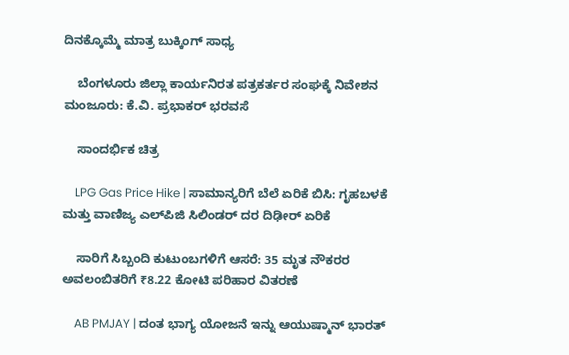ದಿನಕ್ಕೊಮ್ಮೆ ಮಾತ್ರ ಬುಕ್ಕಿಂಗ್ ಸಾಧ್ಯ

    ಬೆಂಗಳೂರು ಜಿಲ್ಲಾ ಕಾರ್ಯನಿರತ ಪತ್ರಕರ್ತರ ಸಂಘಕ್ಕೆ ನಿವೇಶನ ಮಂಜೂರು: ಕೆ.ವಿ. ಪ್ರಭಾಕರ್ ಭರವಸೆ

    ಸಾಂದರ್ಭಿಕ ಚಿತ್ರ

    LPG Gas Price Hike | ಸಾಮಾನ್ಯರಿಗೆ ಬೆಲೆ ಏರಿಕೆ ಬಿಸಿ: ಗೃಹಬಳಕೆ ಮತ್ತು ವಾಣಿಜ್ಯ ಎಲ್‌ಪಿಜಿ ಸಿಲಿಂಡರ್ ದರ ದಿಢೀರ್ ಏರಿಕೆ

    ಸಾರಿಗೆ ಸಿಬ್ಬಂದಿ ಕುಟುಂಬಗಳಿಗೆ ಆಸರೆ: 35 ಮೃತ ನೌಕರರ ಅವಲಂಬಿತರಿಗೆ ₹8.22 ಕೋಟಿ ಪರಿಹಾರ ವಿತರಣೆ

    AB PMJAY | ದಂತ ಭಾಗ್ಯ ಯೋಜನೆ ಇನ್ನು ಆಯುಷ್ಮಾನ್ ಭಾರತ್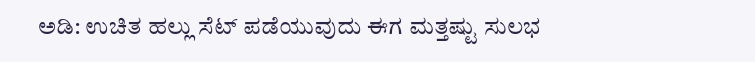ಅಡಿ: ಉಚಿತ ಹಲ್ಲು ಸೆಟ್ ಪಡೆಯುವುದು ಈಗ ಮತ್ತಷ್ಟು ಸುಲಭ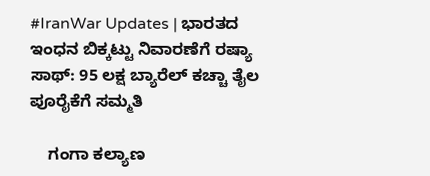#IranWar Updates | ಭಾರತದ ಇಂಧನ ಬಿಕ್ಕಟ್ಟು ನಿವಾರಣೆಗೆ ರಷ್ಯಾ ಸಾಥ್: 95 ಲಕ್ಷ ಬ್ಯಾರೆಲ್ ಕಚ್ಚಾ ತೈಲ ಪೂರೈಕೆಗೆ ಸಮ್ಮತಿ

    ಗಂಗಾ ಕಲ್ಯಾಣ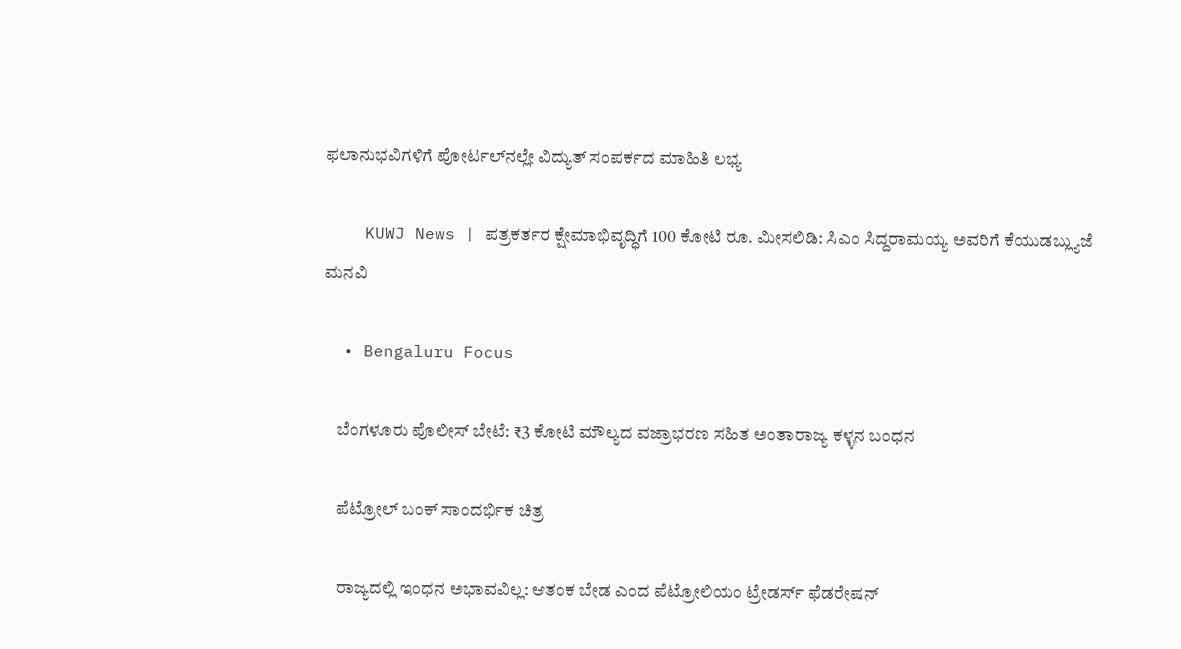ಫಲಾನುಭವಿಗಳಿಗೆ ಪೋರ್ಟಲ್‌ನಲ್ಲೇ ವಿದ್ಯುತ್ ಸಂಪರ್ಕದ ಮಾಹಿತಿ ಲಭ್ಯ

    KUWJ News | ಪತ್ರಕರ್ತರ ಕ್ಷೇಮಾಭಿವೃದ್ಧಿಗೆ 100 ಕೋಟಿ ರೂ. ಮೀಸಲಿಡಿ: ಸಿಎಂ ಸಿದ್ದರಾಮಯ್ಯ ಅವರಿಗೆ ಕೆಯುಡಬ್ಲ್ಯುಜೆ ಮನವಿ

  • Bengaluru Focus

    ಬೆಂಗಳೂರು ಪೊಲೀಸ್ ಬೇಟೆ: ₹3 ಕೋಟಿ ಮೌಲ್ಯದ ವಜ್ರಾಭರಣ ಸಹಿತ ಅಂತಾರಾಜ್ಯ ಕಳ್ಳನ ಬಂಧನ

    ಪೆಟ್ರೋಲ್ ಬಂಕ್ ಸಾಂದರ್ಭಿಕ ಚಿತ್ರ

    ರಾಜ್ಯದಲ್ಲಿ ಇಂಧನ ಅಭಾವವಿಲ್ಲ: ಆತಂಕ ಬೇಡ ಎಂದ ಪೆಟ್ರೋಲಿಯಂ ಟ್ರೇಡರ್ಸ್ ಫೆಡರೇಷನ್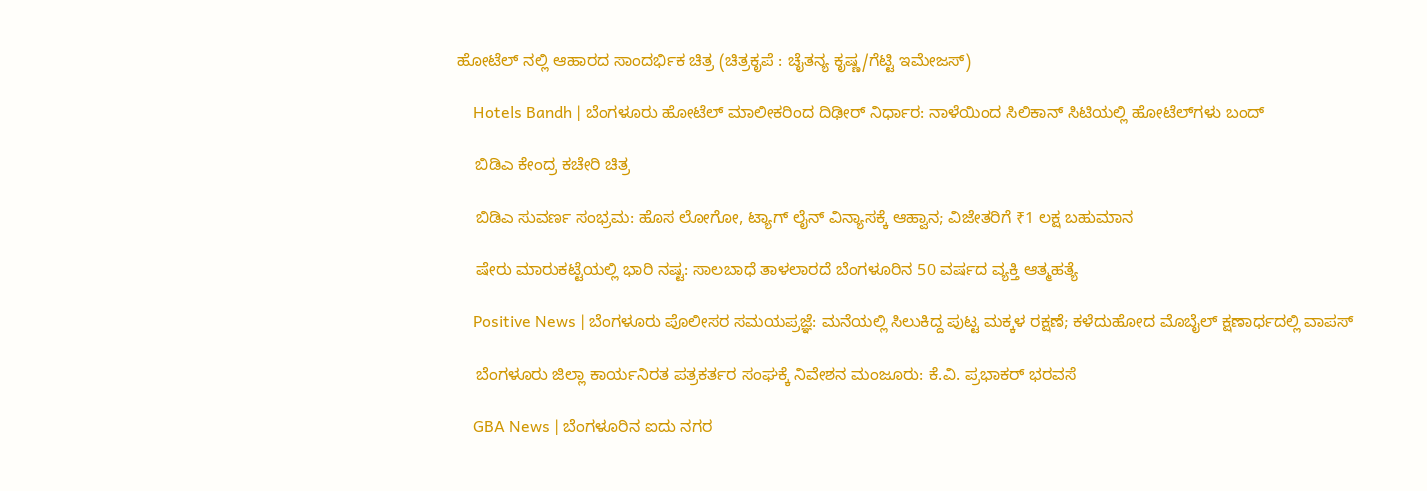ಹೋಟೆಲ್ ನಲ್ಲಿ ಆಹಾರದ ಸಾಂದರ್ಭಿಕ ಚಿತ್ರ (ಚಿತ್ರಕೃಪೆ : ಚೈತನ್ಯ ಕೃಷ್ಣ/ಗೆಟ್ಟಿ ಇಮೇಜಸ್)

    Hotels Bandh | ಬೆಂಗಳೂರು ಹೋಟೆಲ್ ಮಾಲೀಕರಿಂದ ದಿಢೀರ್ ನಿರ್ಧಾರ: ನಾಳೆಯಿಂದ ಸಿಲಿಕಾನ್ ಸಿಟಿಯಲ್ಲಿ ಹೋಟೆಲ್‌ಗಳು ಬಂದ್

    ಬಿಡಿಎ ಕೇಂದ್ರ ಕಚೇರಿ ಚಿತ್ರ

    ಬಿಡಿಎ ಸುವರ್ಣ ಸಂಭ್ರಮ: ಹೊಸ ಲೋಗೋ, ಟ್ಯಾಗ್ ಲೈನ್ ವಿನ್ಯಾಸಕ್ಕೆ ಆಹ್ವಾನ; ವಿಜೇತರಿಗೆ ₹1 ಲಕ್ಷ ಬಹುಮಾನ

    ಷೇರು ಮಾರುಕಟ್ಟೆಯಲ್ಲಿ ಭಾರಿ ನಷ್ಟ: ಸಾಲಬಾಧೆ ತಾಳಲಾರದೆ ಬೆಂಗಳೂರಿನ 50 ವರ್ಷದ ವ್ಯಕ್ತಿ ಆತ್ಮಹತ್ಯೆ

    Positive News | ಬೆಂಗಳೂರು ಪೊಲೀಸರ ಸಮಯಪ್ರಜ್ಞೆ: ಮನೆಯಲ್ಲಿ ಸಿಲುಕಿದ್ದ ಪುಟ್ಟ ಮಕ್ಕಳ ರಕ್ಷಣೆ; ಕಳೆದುಹೋದ ಮೊಬೈಲ್ ಕ್ಷಣಾರ್ಧದಲ್ಲಿ ವಾಪಸ್

    ಬೆಂಗಳೂರು ಜಿಲ್ಲಾ ಕಾರ್ಯನಿರತ ಪತ್ರಕರ್ತರ ಸಂಘಕ್ಕೆ ನಿವೇಶನ ಮಂಜೂರು: ಕೆ.ವಿ. ಪ್ರಭಾಕರ್ ಭರವಸೆ

    GBA News | ಬೆಂಗಳೂರಿನ ಐದು ನಗರ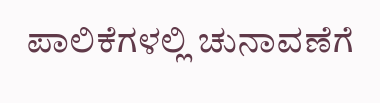ಪಾಲಿಕೆಗಳಲ್ಲಿ ಚುನಾವಣೆಗೆ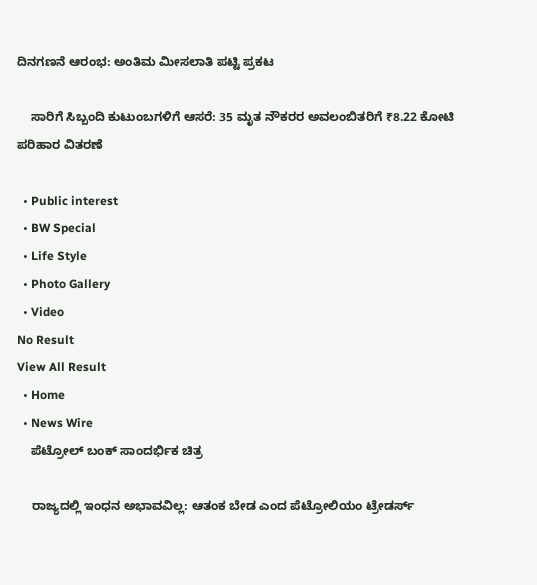ದಿನಗಣನೆ ಆರಂಭ: ಅಂತಿಮ ಮೀಸಲಾತಿ ಪಟ್ಟಿ ಪ್ರಕಟ

    ಸಾರಿಗೆ ಸಿಬ್ಬಂದಿ ಕುಟುಂಬಗಳಿಗೆ ಆಸರೆ: 35 ಮೃತ ನೌಕರರ ಅವಲಂಬಿತರಿಗೆ ₹8.22 ಕೋಟಿ ಪರಿಹಾರ ವಿತರಣೆ

  • Public interest
  • BW Special
  • Life Style
  • Photo Gallery
  • Video
No Result
View All Result
  • Home
  • News Wire
    ಪೆಟ್ರೋಲ್ ಬಂಕ್ ಸಾಂದರ್ಭಿಕ ಚಿತ್ರ

    ರಾಜ್ಯದಲ್ಲಿ ಇಂಧನ ಅಭಾವವಿಲ್ಲ: ಆತಂಕ ಬೇಡ ಎಂದ ಪೆಟ್ರೋಲಿಯಂ ಟ್ರೇಡರ್ಸ್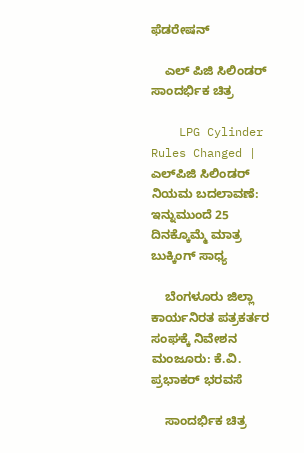ಫೆಡರೇಷನ್

    ಎಲ್ ಪಿಜಿ ಸಿಲಿಂಡರ್ ಸಾಂದರ್ಭಿಕ ಚಿತ್ರ

    LPG Cylinder Rules Changed | ಎಲ್‌ಪಿಜಿ ಸಿಲಿಂಡರ್ ನಿಯಮ ಬದಲಾವಣೆ: ಇನ್ನುಮುಂದೆ 25 ದಿನಕ್ಕೊಮ್ಮೆ ಮಾತ್ರ ಬುಕ್ಕಿಂಗ್ ಸಾಧ್ಯ

    ಬೆಂಗಳೂರು ಜಿಲ್ಲಾ ಕಾರ್ಯನಿರತ ಪತ್ರಕರ್ತರ ಸಂಘಕ್ಕೆ ನಿವೇಶನ ಮಂಜೂರು: ಕೆ.ವಿ. ಪ್ರಭಾಕರ್ ಭರವಸೆ

    ಸಾಂದರ್ಭಿಕ ಚಿತ್ರ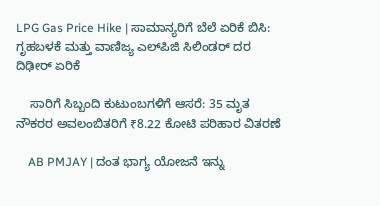LPG Gas Price Hike | ಸಾಮಾನ್ಯರಿಗೆ ಬೆಲೆ ಏರಿಕೆ ಬಿಸಿ: ಗೃಹಬಳಕೆ ಮತ್ತು ವಾಣಿಜ್ಯ ಎಲ್‌ಪಿಜಿ ಸಿಲಿಂಡರ್ ದರ ದಿಢೀರ್ ಏರಿಕೆ

    ಸಾರಿಗೆ ಸಿಬ್ಬಂದಿ ಕುಟುಂಬಗಳಿಗೆ ಆಸರೆ: 35 ಮೃತ ನೌಕರರ ಅವಲಂಬಿತರಿಗೆ ₹8.22 ಕೋಟಿ ಪರಿಹಾರ ವಿತರಣೆ

    AB PMJAY | ದಂತ ಭಾಗ್ಯ ಯೋಜನೆ ಇನ್ನು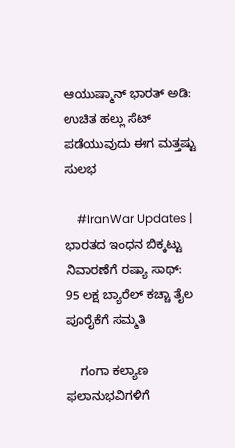ಆಯುಷ್ಮಾನ್ ಭಾರತ್ ಅಡಿ: ಉಚಿತ ಹಲ್ಲು ಸೆಟ್ ಪಡೆಯುವುದು ಈಗ ಮತ್ತಷ್ಟು ಸುಲಭ

    #IranWar Updates | ಭಾರತದ ಇಂಧನ ಬಿಕ್ಕಟ್ಟು ನಿವಾರಣೆಗೆ ರಷ್ಯಾ ಸಾಥ್: 95 ಲಕ್ಷ ಬ್ಯಾರೆಲ್ ಕಚ್ಚಾ ತೈಲ ಪೂರೈಕೆಗೆ ಸಮ್ಮತಿ

    ಗಂಗಾ ಕಲ್ಯಾಣ ಫಲಾನುಭವಿಗಳಿಗೆ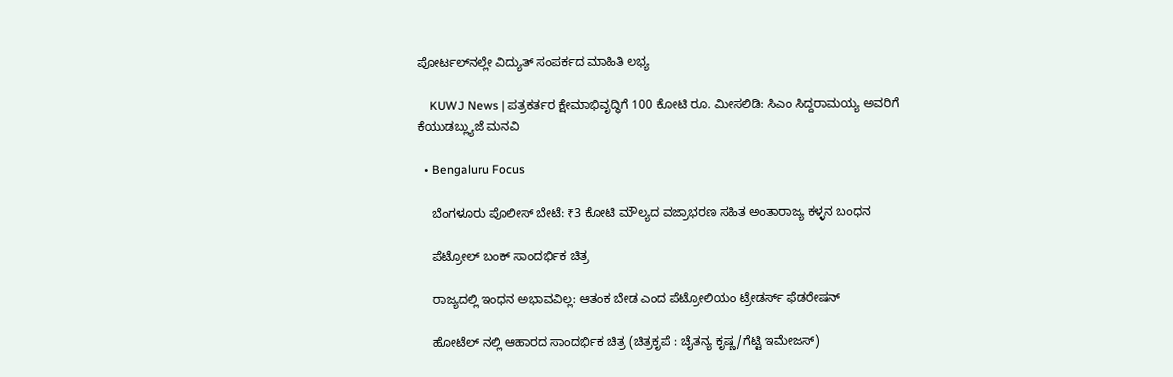ಪೋರ್ಟಲ್‌ನಲ್ಲೇ ವಿದ್ಯುತ್ ಸಂಪರ್ಕದ ಮಾಹಿತಿ ಲಭ್ಯ

    KUWJ News | ಪತ್ರಕರ್ತರ ಕ್ಷೇಮಾಭಿವೃದ್ಧಿಗೆ 100 ಕೋಟಿ ರೂ. ಮೀಸಲಿಡಿ: ಸಿಎಂ ಸಿದ್ದರಾಮಯ್ಯ ಅವರಿಗೆ ಕೆಯುಡಬ್ಲ್ಯುಜೆ ಮನವಿ

  • Bengaluru Focus

    ಬೆಂಗಳೂರು ಪೊಲೀಸ್ ಬೇಟೆ: ₹3 ಕೋಟಿ ಮೌಲ್ಯದ ವಜ್ರಾಭರಣ ಸಹಿತ ಅಂತಾರಾಜ್ಯ ಕಳ್ಳನ ಬಂಧನ

    ಪೆಟ್ರೋಲ್ ಬಂಕ್ ಸಾಂದರ್ಭಿಕ ಚಿತ್ರ

    ರಾಜ್ಯದಲ್ಲಿ ಇಂಧನ ಅಭಾವವಿಲ್ಲ: ಆತಂಕ ಬೇಡ ಎಂದ ಪೆಟ್ರೋಲಿಯಂ ಟ್ರೇಡರ್ಸ್ ಫೆಡರೇಷನ್

    ಹೋಟೆಲ್ ನಲ್ಲಿ ಆಹಾರದ ಸಾಂದರ್ಭಿಕ ಚಿತ್ರ (ಚಿತ್ರಕೃಪೆ : ಚೈತನ್ಯ ಕೃಷ್ಣ/ಗೆಟ್ಟಿ ಇಮೇಜಸ್)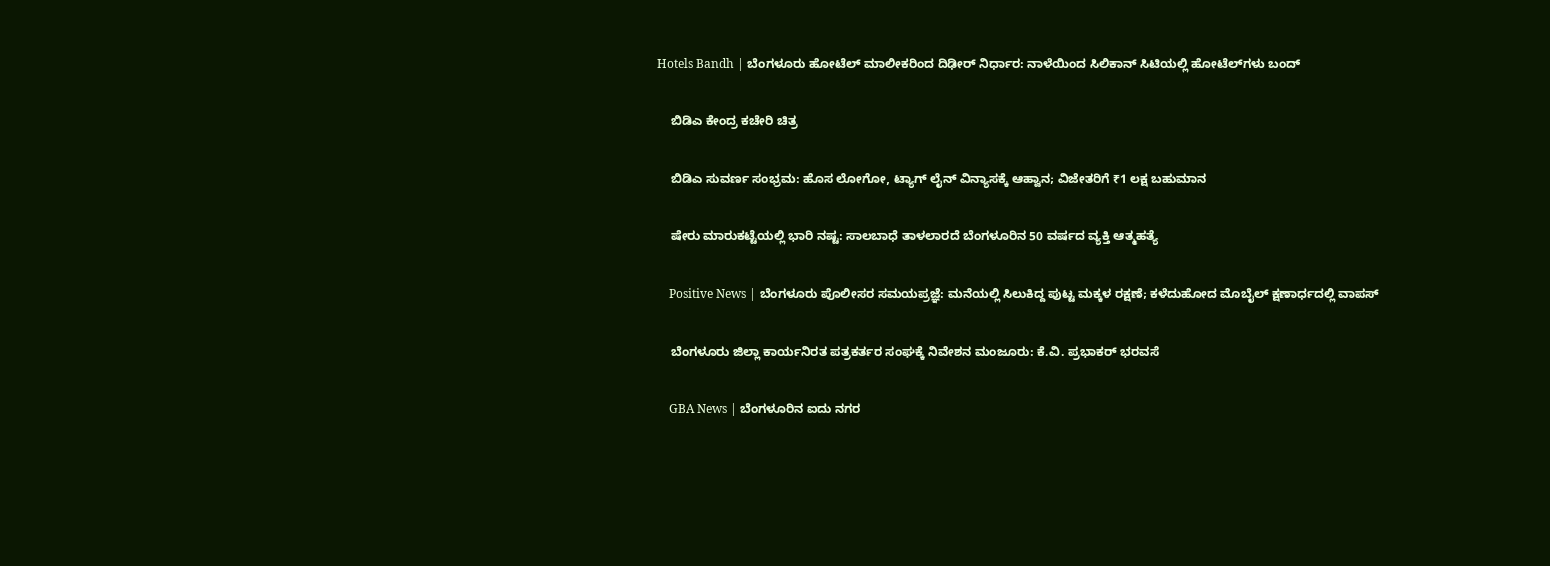Hotels Bandh | ಬೆಂಗಳೂರು ಹೋಟೆಲ್ ಮಾಲೀಕರಿಂದ ದಿಢೀರ್ ನಿರ್ಧಾರ: ನಾಳೆಯಿಂದ ಸಿಲಿಕಾನ್ ಸಿಟಿಯಲ್ಲಿ ಹೋಟೆಲ್‌ಗಳು ಬಂದ್

    ಬಿಡಿಎ ಕೇಂದ್ರ ಕಚೇರಿ ಚಿತ್ರ

    ಬಿಡಿಎ ಸುವರ್ಣ ಸಂಭ್ರಮ: ಹೊಸ ಲೋಗೋ, ಟ್ಯಾಗ್ ಲೈನ್ ವಿನ್ಯಾಸಕ್ಕೆ ಆಹ್ವಾನ; ವಿಜೇತರಿಗೆ ₹1 ಲಕ್ಷ ಬಹುಮಾನ

    ಷೇರು ಮಾರುಕಟ್ಟೆಯಲ್ಲಿ ಭಾರಿ ನಷ್ಟ: ಸಾಲಬಾಧೆ ತಾಳಲಾರದೆ ಬೆಂಗಳೂರಿನ 50 ವರ್ಷದ ವ್ಯಕ್ತಿ ಆತ್ಮಹತ್ಯೆ

    Positive News | ಬೆಂಗಳೂರು ಪೊಲೀಸರ ಸಮಯಪ್ರಜ್ಞೆ: ಮನೆಯಲ್ಲಿ ಸಿಲುಕಿದ್ದ ಪುಟ್ಟ ಮಕ್ಕಳ ರಕ್ಷಣೆ; ಕಳೆದುಹೋದ ಮೊಬೈಲ್ ಕ್ಷಣಾರ್ಧದಲ್ಲಿ ವಾಪಸ್

    ಬೆಂಗಳೂರು ಜಿಲ್ಲಾ ಕಾರ್ಯನಿರತ ಪತ್ರಕರ್ತರ ಸಂಘಕ್ಕೆ ನಿವೇಶನ ಮಂಜೂರು: ಕೆ.ವಿ. ಪ್ರಭಾಕರ್ ಭರವಸೆ

    GBA News | ಬೆಂಗಳೂರಿನ ಐದು ನಗರ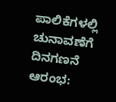ಪಾಲಿಕೆಗಳಲ್ಲಿ ಚುನಾವಣೆಗೆ ದಿನಗಣನೆ ಆರಂಭ: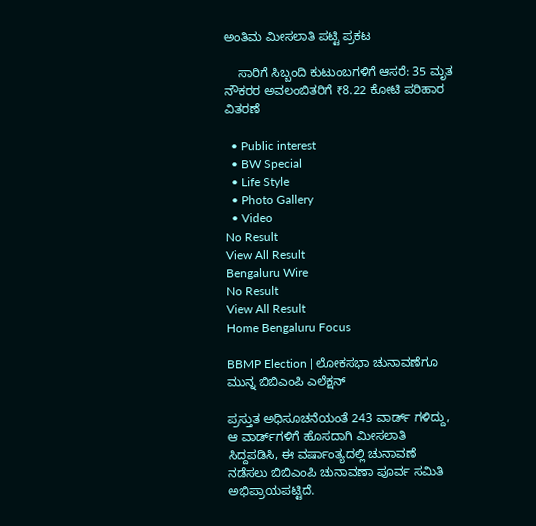ಅಂತಿಮ ಮೀಸಲಾತಿ ಪಟ್ಟಿ ಪ್ರಕಟ

    ಸಾರಿಗೆ ಸಿಬ್ಬಂದಿ ಕುಟುಂಬಗಳಿಗೆ ಆಸರೆ: 35 ಮೃತ ನೌಕರರ ಅವಲಂಬಿತರಿಗೆ ₹8.22 ಕೋಟಿ ಪರಿಹಾರ ವಿತರಣೆ

  • Public interest
  • BW Special
  • Life Style
  • Photo Gallery
  • Video
No Result
View All Result
Bengaluru Wire
No Result
View All Result
Home Bengaluru Focus

BBMP Election | ಲೋಕಸಭಾ ಚುನಾವಣೆಗೂ‌ ಮುನ್ನ ಬಿಬಿಎಂಪಿ ಎಲೆಕ್ಷನ್

ಪ್ರಸ್ತುತ ಅಧಿಸೂಚನೆಯಂತೆ 243 ವಾರ್ಡ್ ಗಳಿದ್ದು, ಆ ವಾರ್ಡ್‌ಗಳಿಗೆ ಹೊಸದಾಗಿ ಮೀಸಲಾತಿ ಸಿದ್ದಪಡಿಸಿ, ಈ ವರ್ಷಾಂತ್ಯದಲ್ಲಿ ಚುನಾವಣೆ ನಡೆಸಲು ಬಿಬಿಎಂಪಿ ಚುನಾವಣಾ ಪೂರ್ವ ಸಮಿತಿ ಅಭಿಪ್ರಾಯಪಟ್ಟಿದೆ.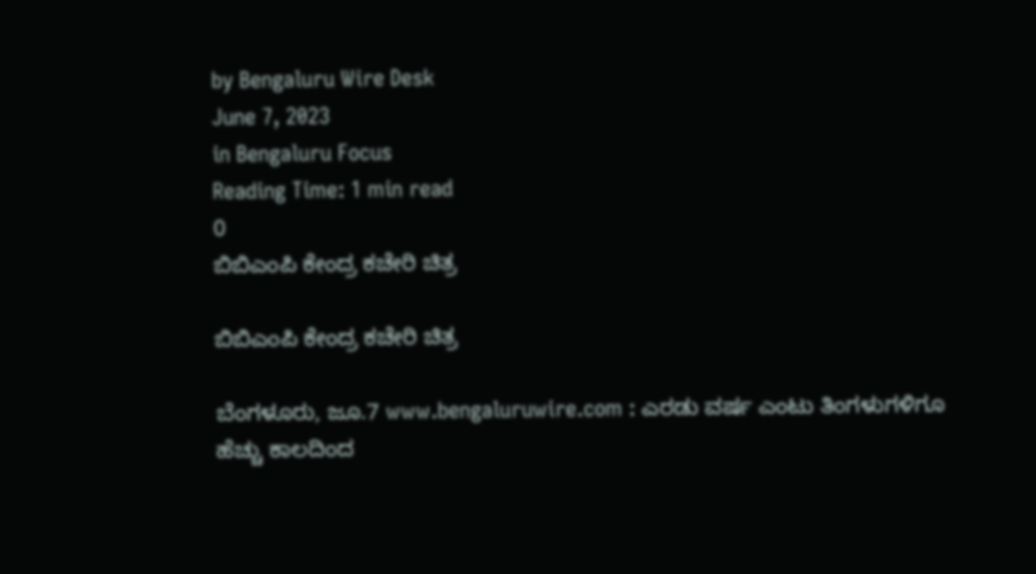by Bengaluru Wire Desk
June 7, 2023
in Bengaluru Focus
Reading Time: 1 min read
0
ಬಿಬಿಎಂಪಿ ಕೇಂದ್ರ ಕಚೇರಿ ಚಿತ್ರ

ಬಿಬಿಎಂಪಿ ಕೇಂದ್ರ ಕಚೇರಿ ಚಿತ್ರ

ಬೆಂಗಳೂರು, ಜೂ.7 www.bengaluruwire.com : ಎರಡು ವರ್ಷ ಎಂಟು ತಿಂಗಳುಗಳಿಗೂ ಹೆಚ್ಚು ಕಾಲದಿಂದ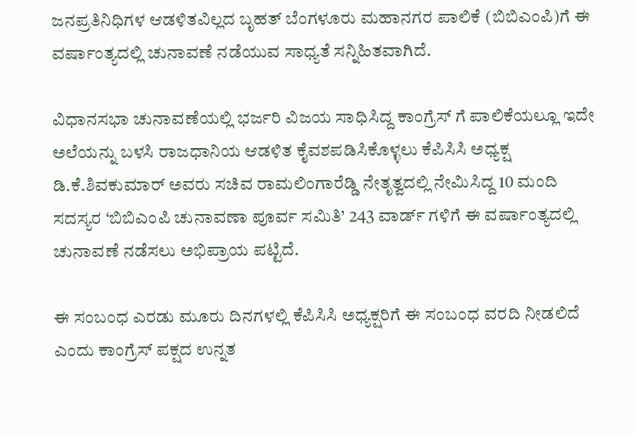ಜನಪ್ರತಿನಿಧಿಗಳ ಆಡಳಿತವಿಲ್ಲದ ಬೃಹತ್ ಬೆಂಗಳೂರು ಮಹಾನಗರ ಪಾಲಿಕೆ (ಬಿಬಿಎಂಪಿ)ಗೆ ಈ ವರ್ಷಾಂತ್ಯದಲ್ಲಿ ಚುನಾವಣೆ ನಡೆಯುವ ಸಾಧ್ಯತೆ ಸನ್ನಿಹಿತವಾಗಿದೆ.

ವಿಧಾನಸಭಾ ಚುನಾವಣೆಯಲ್ಲಿ ಭರ್ಜರಿ ವಿಜಯ ಸಾಧಿಸಿದ್ದ ಕಾಂಗ್ರೆಸ್ ಗೆ ಪಾಲಿಕೆಯಲ್ಲೂ ಇದೇ ಅಲೆಯನ್ನು ಬಳಸಿ ರಾಜಧಾನಿಯ ಆಡಳಿತ ಕೈವಶಪಡಿಸಿಕೊಳ್ಳಲು ಕೆಪಿಸಿಸಿ ಅಧ್ಯಕ್ಷ ಡಿ.ಕೆ.ಶಿವಕುಮಾರ್ ಅವರು ಸಚಿವ ರಾಮಲಿಂಗಾರೆಡ್ಡಿ ನೇತೃತ್ವದಲ್ಲಿ ನೇಮಿಸಿದ್ದ 10 ಮಂದಿ ಸದಸ್ಯರ ‘ಬಿಬಿಎಂಪಿ ಚುನಾವಣಾ ಪೂರ್ವ ಸಮಿತಿ’ 243 ವಾರ್ಡ್ ಗಳಿಗೆ ಈ ವರ್ಷಾಂತ್ಯದಲ್ಲಿ ಚುನಾವಣೆ ನಡೆಸಲು ಅಭಿಪ್ರಾಯ ಪಟ್ಟಿದೆ.

ಈ ಸಂಬಂಧ ಎರಡು ಮೂರು ದಿನಗಳಲ್ಲಿ ಕೆಪಿಸಿಸಿ ಅಧ್ಯಕ್ಷರಿಗೆ ಈ ಸಂಬಂಧ ವರದಿ ನೀಡಲಿದೆ ಎಂದು‌ ಕಾಂಗ್ರೆಸ್ ಪಕ್ಷದ ಉನ್ನತ‌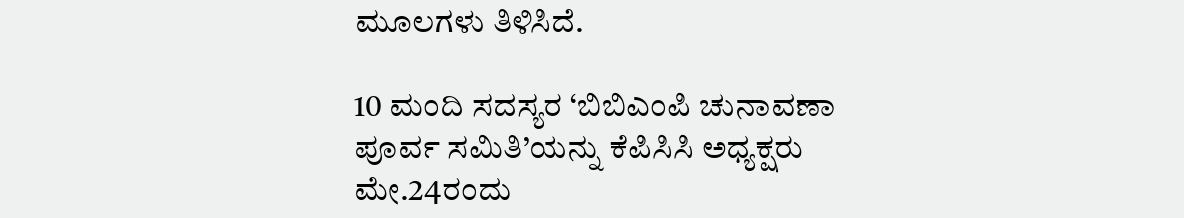ಮೂಲಗಳು ತಿಳಿಸಿದೆ.

10 ಮಂದಿ ಸದಸ್ಯರ ‘ಬಿಬಿಎಂಪಿ ಚುನಾವಣಾ ಪೂರ್ವ ಸಮಿತಿ’ಯನ್ನು ಕೆಪಿಸಿಸಿ ಅಧ್ಯಕ್ಷರು ಮೇ.24ರಂದು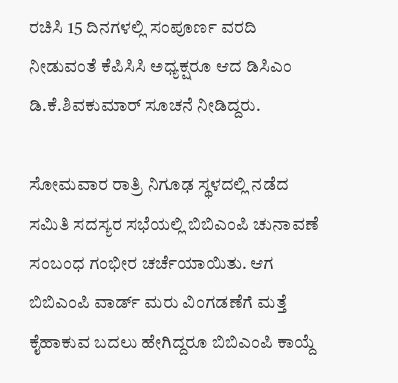ರಚಿಸಿ 15 ದಿನಗಳಲ್ಲಿ ಸಂಪೂರ್ಣ ವರದಿ ನೀಡುವಂತೆ ಕೆಪಿಸಿಸಿ ಅಧ್ಯಕ್ಷರೂ ಆದ ಡಿಸಿಎಂ‌ ಡಿ.ಕೆ.ಶಿವಕುಮಾರ್ ಸೂಚನೆ ನೀಡಿದ್ದರು.

ಸೋಮವಾರ ರಾತ್ರಿ ನಿಗೂಢ ಸ್ಥಳದಲ್ಲಿ ನಡೆದ ಸಮಿತಿ ಸದಸ್ಯರ ಸಭೆಯಲ್ಲಿ ಬಿಬಿಎಂಪಿ ಚುನಾವಣೆ ಸಂಬಂಧ ಗಂಭೀರ ಚರ್ಚೆಯಾಯಿತು. ಆಗ ಬಿಬಿಎಂಪಿ ವಾರ್ಡ್ ಮರು ವಿಂಗಡಣೆಗೆ ಮತ್ತೆ ಕೈಹಾಕುವ ಬದಲು ಹೇಗಿದ್ದರೂ ಬಿಬಿಎಂಪಿ ಕಾಯ್ದೆ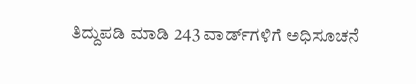ತಿದ್ದುಪಡಿ ಮಾಡಿ 243 ವಾರ್ಡ್‌ಗಳಿಗೆ ಅಧಿಸೂಚನೆ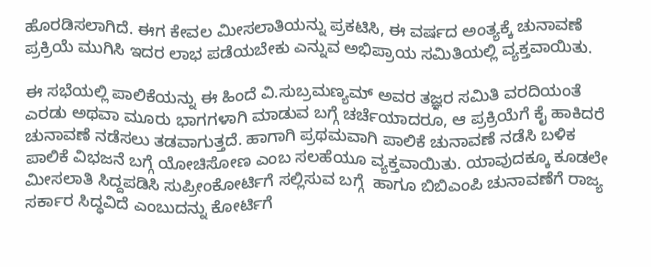ಹೊರಡಿಸಲಾಗಿದೆ. ಈಗ ಕೇವಲ ಮೀಸಲಾತಿಯನ್ನು ಪ್ರಕಟಿಸಿ, ಈ ವರ್ಷದ ಅಂತ್ಯಕ್ಕೆ ಚುನಾವಣೆ ಪ್ರಕ್ರಿಯೆ ಮುಗಿಸಿ ಇದರ ಲಾಭ ಪಡೆಯಬೇಕು ಎನ್ನುವ ಅಭಿಪ್ರಾಯ ಸಮಿತಿಯಲ್ಲಿ ವ್ಯಕ್ತವಾಯಿತು.

ಈ ಸಭೆಯಲ್ಲಿ ಪಾಲಿಕೆಯನ್ನು ಈ ಹಿಂದೆ ವಿ.ಸುಬ್ರಮಣ್ಯಮ್ ಅವರ ತಜ್ಞರ ಸಮಿತಿ ವರದಿಯಂತೆ ಎರಡು ಅಥವಾ ಮೂರು ಭಾಗಗಳಾಗಿ ಮಾಡುವ ಬಗ್ಗೆ ಚರ್ಚೆಯಾದರೂ, ಆ ಪ್ರಕ್ರಿಯೆಗೆ ಕೈ ಹಾಕಿದರೆ ಚುನಾವಣೆ ನಡೆಸಲು ತಡವಾಗುತ್ತದೆ. ಹಾಗಾಗಿ ಪ್ರಥಮವಾಗಿ ಪಾಲಿಕೆ ಚುನಾವಣೆ ನಡೆಸಿ ಬಳಿಕ ಪಾಲಿಕೆ ವಿಭಜನೆ ಬಗ್ಗೆ ಯೋಚಿಸೋಣ ಎಂಬ ಸಲಹೆಯೂ ವ್ಯಕ್ತವಾಯಿತು. ಯಾವುದಕ್ಕೂ ಕೂಡಲೇ ಮೀಸಲಾತಿ ಸಿದ್ದಪಡಿಸಿ ಸುಪ್ರೀಂಕೋರ್ಟಿಗೆ ಸಲ್ಲಿಸುವ ಬಗ್ಗೆ  ಹಾಗೂ ಬಿಬಿಎಂಪಿ ಚುನಾವಣೆಗೆ ರಾಜ್ಯ ಸರ್ಕಾರ ಸಿದ್ಧವಿದೆ ಎಂಬುದನ್ನು ಕೋರ್ಟಿಗೆ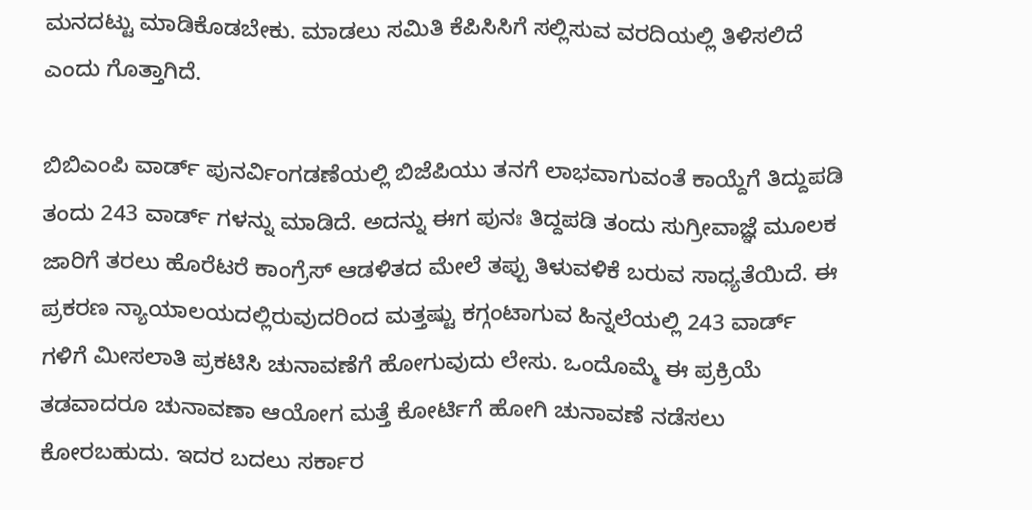ಮನದಟ್ಟು ಮಾಡಿಕೊಡಬೇಕು. ಮಾಡಲು ಸಮಿತಿ ಕೆಪಿಸಿಸಿಗೆ ಸಲ್ಲಿಸುವ ವರದಿಯಲ್ಲಿ ತಿಳಿಸಲಿದೆ ಎಂದು ಗೊತ್ತಾಗಿದೆ.

ಬಿಬಿಎಂಪಿ ವಾರ್ಡ್ ಪುನರ್ವಿಂಗಡಣೆಯಲ್ಲಿ ಬಿಜೆಪಿಯು ತನಗೆ ಲಾಭವಾಗುವಂತೆ ಕಾಯ್ದೆಗೆ ತಿದ್ದುಪಡಿ‌ ತಂದು 243 ವಾರ್ಡ್ ಗಳನ್ನು ಮಾಡಿದೆ. ಅದನ್ನು ಈಗ ಪುನಃ ತಿದ್ದಪಡಿ ತಂದು ಸುಗ್ರೀವಾಜ್ಞೆ ಮೂಲಕ ಜಾರಿಗೆ ತರಲು ಹೊರೆಟರೆ ಕಾಂಗ್ರೆಸ್ ಆಡಳಿತದ ಮೇಲೆ ತಪ್ಪು ತಿಳುವಳಿಕೆ ಬರುವ ಸಾಧ್ಯತೆಯಿದೆ. ಈ ಪ್ರಕರಣ ನ್ಯಾಯಾಲಯದಲ್ಲಿರುವುದರಿಂದ ಮತ್ತಷ್ಟು ಕಗ್ಗಂಟಾಗುವ ಹಿನ್ನಲೆಯಲ್ಲಿ 243 ವಾರ್ಡ್ ಗಳಿಗೆ ಮೀಸಲಾತಿ ಪ್ರಕಟಿಸಿ ಚುನಾವಣೆಗೆ ಹೋಗುವುದು ಲೇಸು. ಒಂದೊಮ್ಮೆ ಈ ಪ್ರಕ್ರಿಯೆ ತಡವಾದರೂ ಚುನಾವಣಾ ಆಯೋಗ ಮತ್ತೆ ಕೋರ್ಟಿಗೆ ಹೋಗಿ ಚುನಾವಣೆ ನಡೆಸಲು ಕೋರಬಹುದು. ಇದರ ಬದಲು ಸರ್ಕಾರ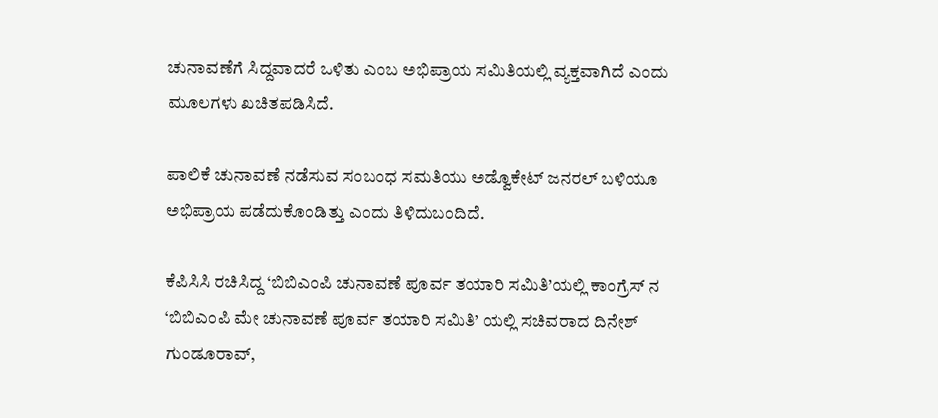ಚುನಾವಣೆಗೆ ಸಿದ್ದವಾದರೆ ಒಳಿತು ಎಂಬ ಅಭಿಪ್ರಾಯ ಸಮಿತಿಯಲ್ಲಿ ವ್ಯಕ್ತವಾಗಿದೆ ಎಂದು ಮೂಲಗಳು ಖಚಿತಪಡಿಸಿದೆ.

ಪಾಲಿಕೆ ಚುನಾವಣೆ ನಡೆಸುವ ಸಂಬಂಧ ಸಮತಿಯು ಅಡ್ವೊಕೇಟ್ ಜನರಲ್ ಬಳಿಯೂ ಅಭಿಪ್ರಾಯ ಪಡೆದುಕೊಂಡಿತ್ತು ಎಂದು ತಿಳಿದುಬಂದಿದೆ.

ಕೆಪಿಸಿಸಿ ರಚಿಸಿದ್ದ ‘ಬಿಬಿಎಂಪಿ ಚುನಾವಣೆ ಪೂರ್ವ ತಯಾರಿ ಸಮಿತಿ’ಯಲ್ಲಿ ಕಾಂಗ್ರೆಸ್‌ ನ ‘ಬಿಬಿಎಂಪಿ ಮೇ ಚುನಾವಣೆ ಪೂರ್ವ ತಯಾರಿ ಸಮಿತಿ’ ಯಲ್ಲಿ ಸಚಿವರಾದ ದಿನೇಶ್ ಗುಂಡೂರಾವ್,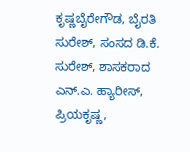ಕೃಷ್ಣಬೈರೇಗೌಡ, ಬೈರತಿ ಸುರೇಶ್‌, ಸಂಸದ ಡಿ.ಕೆ. ಸುರೇಶ್, ಶಾಸಕರಾದ ಎನ್.ಎ. ಹ್ಯಾರೀಸ್, ಪ್ರಿಯಕೃಷ್ಣ,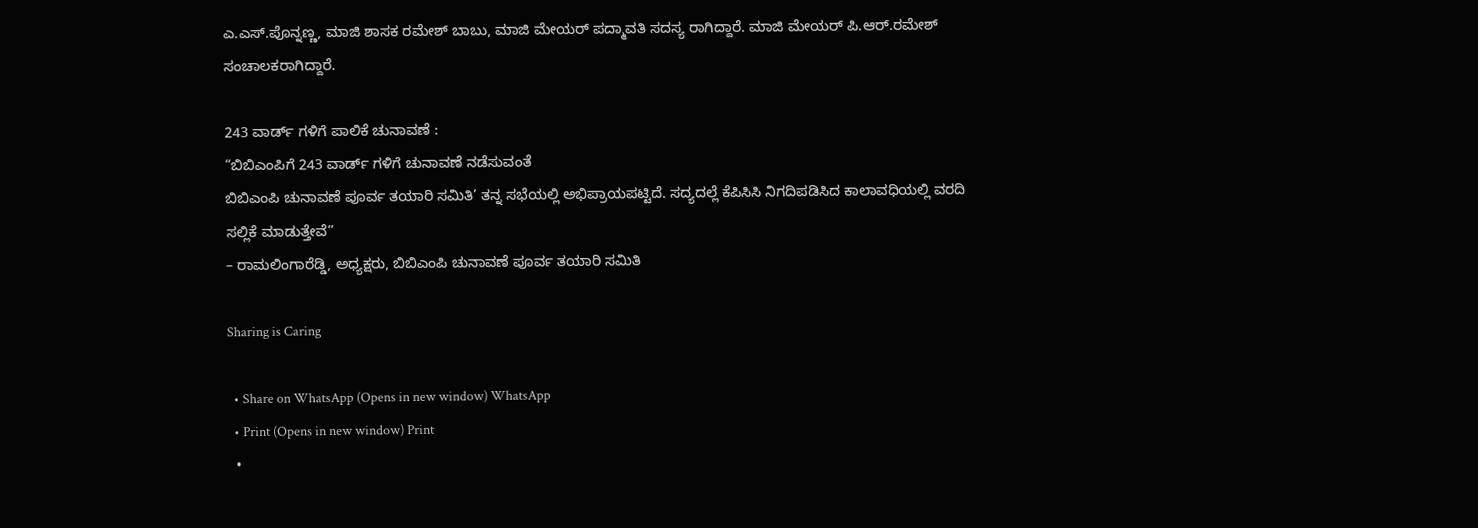ಎ.ಎಸ್‌.ಪೊನ್ನಣ್ಣ, ಮಾಜಿ ಶಾಸಕ ರಮೇಶ್ ಬಾಬು, ಮಾಜಿ ಮೇಯರ್ ಪದ್ಮಾವತಿ ಸದಸ್ಯ ರಾಗಿದ್ದಾರೆ. ಮಾಜಿ ಮೇಯರ್ ಪಿ.ಆರ್.ರಮೇಶ್‌ ಸಂಚಾಲಕರಾಗಿದ್ದಾರೆ.

243 ವಾರ್ಡ್ ಗಳಿಗೆ ಪಾಲಿಕೆ ಚುನಾವಣೆ :
“ಬಿಬಿಎಂಪಿಗೆ 243 ವಾರ್ಡ್ ಗಳಿಗೆ ಚುನಾವಣೆ ನಡೆಸುವಂತೆ
ಬಿಬಿಎಂಪಿ ಚುನಾವಣೆ ಪೂರ್ವ ತಯಾರಿ ಸಮಿತಿ’ ತನ್ನ ಸಭೆಯಲ್ಲಿ ಅಭಿಪ್ರಾಯಪಟ್ಟಿದೆ. ಸದ್ಯದಲ್ಲೆ ಕೆಪಿಸಿಸಿ ನಿಗದಿಪಡಿಸಿದ ಕಾಲಾವಧಿಯಲ್ಲಿ ವರದಿ ಸಲ್ಲಿಕೆ‌ ಮಾಡುತ್ತೇವೆ”
– ರಾಮಲಿಂಗಾರೆಡ್ಡಿ, ಅಧ್ಯಕ್ಷರು, ಬಿಬಿಎಂಪಿ ಚುನಾವಣೆ ಪೂರ್ವ ತಯಾರಿ ಸಮಿತಿ

Sharing is Caring

  • Share on WhatsApp (Opens in new window) WhatsApp
  • Print (Opens in new window) Print
  •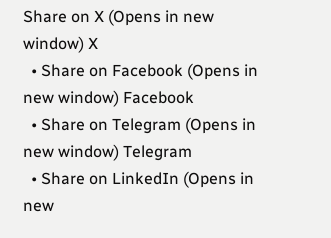Share on X (Opens in new window) X
  • Share on Facebook (Opens in new window) Facebook
  • Share on Telegram (Opens in new window) Telegram
  • Share on LinkedIn (Opens in new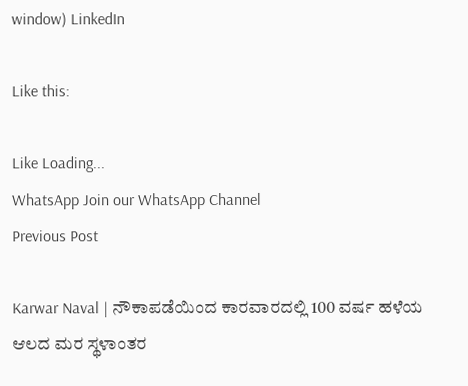window) LinkedIn

Like this:

Like Loading...
WhatsApp Join our WhatsApp Channel
Previous Post

Karwar Naval | ನೌಕಾಪಡೆಯಿಂದ ಕಾರವಾರದಲ್ಲಿ 100 ವರ್ಷ ಹಳೆಯ ಆಲದ ಮರ ಸ್ಥಳಾಂತರ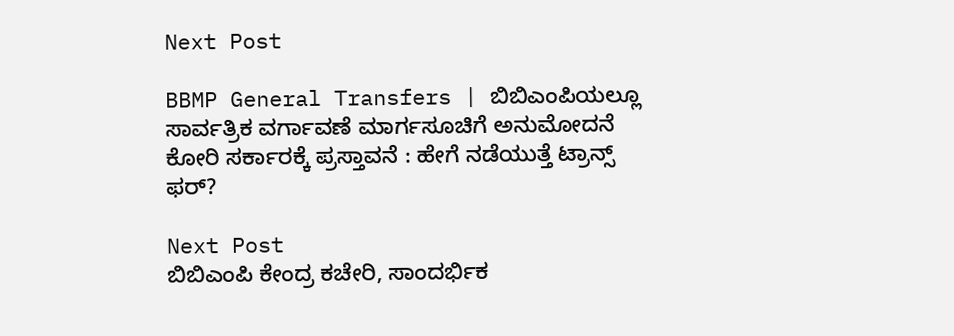Next Post

BBMP General Transfers | ಬಿಬಿಎಂಪಿಯಲ್ಲೂ ಸಾರ್ವತ್ರಿಕ ವರ್ಗಾವಣೆ ಮಾರ್ಗಸೂಚಿಗೆ ಅನುಮೋದನೆ ಕೋರಿ ಸರ್ಕಾರಕ್ಕೆ ಪ್ರಸ್ತಾವನೆ : ಹೇಗೆ ನಡೆಯುತ್ತೆ ಟ್ರಾನ್ಸ್ ಫರ್?

Next Post
ಬಿಬಿಎಂಪಿ ಕೇಂದ್ರ ಕಚೇರಿ, ಸಾಂದರ್ಭಿಕ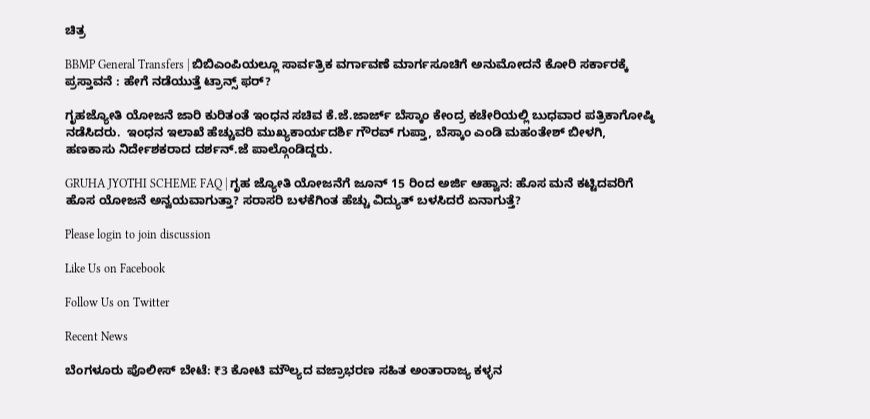ಚಿತ್ರ

BBMP General Transfers | ಬಿಬಿಎಂಪಿಯಲ್ಲೂ ಸಾರ್ವತ್ರಿಕ ವರ್ಗಾವಣೆ ಮಾರ್ಗಸೂಚಿಗೆ ಅನುಮೋದನೆ ಕೋರಿ ಸರ್ಕಾರಕ್ಕೆ ಪ್ರಸ್ತಾವನೆ : ಹೇಗೆ ನಡೆಯುತ್ತೆ ಟ್ರಾನ್ಸ್ ಫರ್?

ಗೃಹಜ್ಯೋತಿ ಯೋಜನೆ ಜಾರಿ ಕುರಿತಂತೆ ಇಂಧನ ಸಚಿವ ಕೆ.ಜೆ.ಜಾರ್ಜ್ ಬೆಸ್ಕಾಂ ಕೇಂದ್ರ ಕಚೇರಿಯಲ್ಲಿ ಬುಧವಾರ ಪತ್ರಿಕಾಗೋಷ್ಠಿ ನಡೆಸಿದರು.  ಇಂಧನ ಇಲಾಖೆ ಹೆಚ್ಚುವರಿ ಮುಖ್ಯಕಾರ್ಯದರ್ಶಿ ಗೌರವ್ ಗುಪ್ತಾ, ಬೆಸ್ಕಾಂ ಎಂಡಿ ಮಹಂತೇಶ್ ಬೀಳಗಿ, ಹಣಕಾಸು ನಿರ್ದೇಶಕರಾದ ದರ್ಶನ್.ಜೆ ಪಾಲ್ಗೊಂಡಿದ್ದರು.

GRUHA JYOTHI SCHEME FAQ | ಗೃಹ ಜ್ಯೋತಿ ಯೋಜನೆಗೆ ಜೂನ್ 15 ರಿಂದ ಅರ್ಜಿ ಆಹ್ವಾನ: ಹೊಸ ಮನೆ ಕಟ್ಟಿದವರಿಗೆ ಹೊಸ ಯೋಜನೆ ಅನ್ವಯವಾಗುತ್ತಾ? ಸರಾಸರಿ ಬಳಕೆಗಿಂತ ಹೆಚ್ಚು ವಿದ್ಯುತ್ ಬಳಸಿದರೆ ಏನಾಗುತ್ತೆ?

Please login to join discussion

Like Us on Facebook

Follow Us on Twitter

Recent News

ಬೆಂಗಳೂರು ಪೊಲೀಸ್ ಬೇಟೆ: ₹3 ಕೋಟಿ ಮೌಲ್ಯದ ವಜ್ರಾಭರಣ ಸಹಿತ ಅಂತಾರಾಜ್ಯ ಕಳ್ಳನ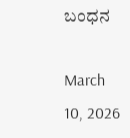ಬಂಧನ

March 10, 2026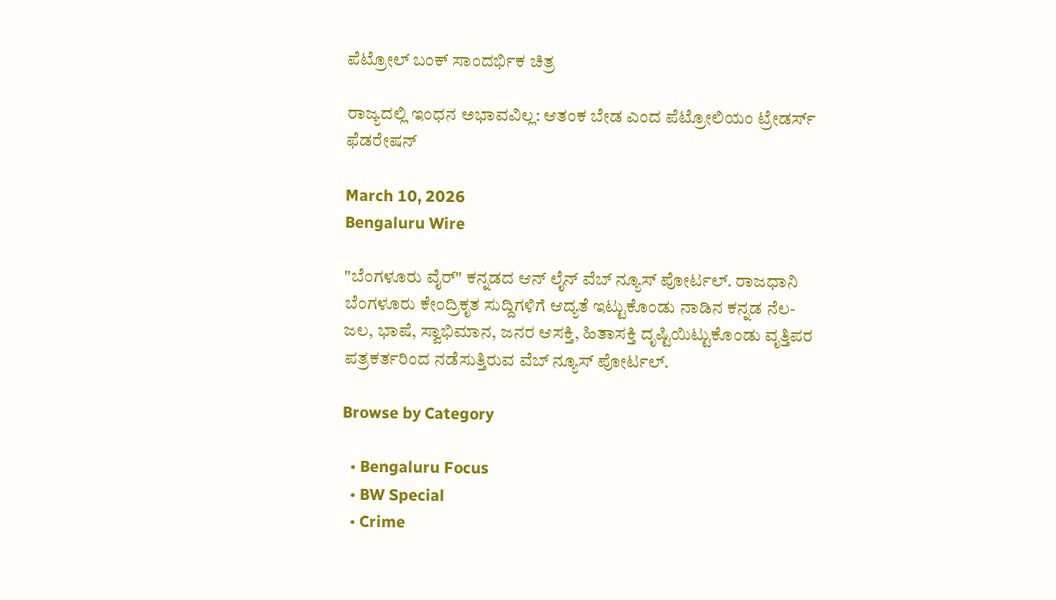ಪೆಟ್ರೋಲ್ ಬಂಕ್ ಸಾಂದರ್ಭಿಕ ಚಿತ್ರ

ರಾಜ್ಯದಲ್ಲಿ ಇಂಧನ ಅಭಾವವಿಲ್ಲ: ಆತಂಕ ಬೇಡ ಎಂದ ಪೆಟ್ರೋಲಿಯಂ ಟ್ರೇಡರ್ಸ್ ಫೆಡರೇಷನ್

March 10, 2026
Bengaluru Wire

"ಬೆಂಗಳೂರು ವೈರ್" ಕನ್ನಡದ ಆನ್ ಲೈನ್ ವೆಬ್ ನ್ಯೂಸ್ ಪೋರ್ಟಲ್. ರಾಜಧಾನಿ ಬೆಂಗಳೂರು ಕೇಂದ್ರಿಕೃತ ಸುದ್ದಿಗಳಿಗೆ ಆದ್ಯತೆ ಇಟ್ಟುಕೊಂಡು ನಾಡಿನ ಕನ್ನಡ ನೆಲ- ಜಲ, ಭಾಷೆ, ಸ್ವಾಭಿಮಾನ, ಜನರ ಆಸಕ್ತಿ, ಹಿತಾಸಕ್ತಿ ದೃಷ್ಟಿಯಿಟ್ಟುಕೊಂಡು ವೃತ್ತಿಪರ ಪತ್ರಕರ್ತರಿಂದ ನಡೆಸುತ್ತಿರುವ ವೆಬ್ ನ್ಯೂಸ್ ಪೋರ್ಟಲ್.

Browse by Category

  • Bengaluru Focus
  • BW Special
  • Crime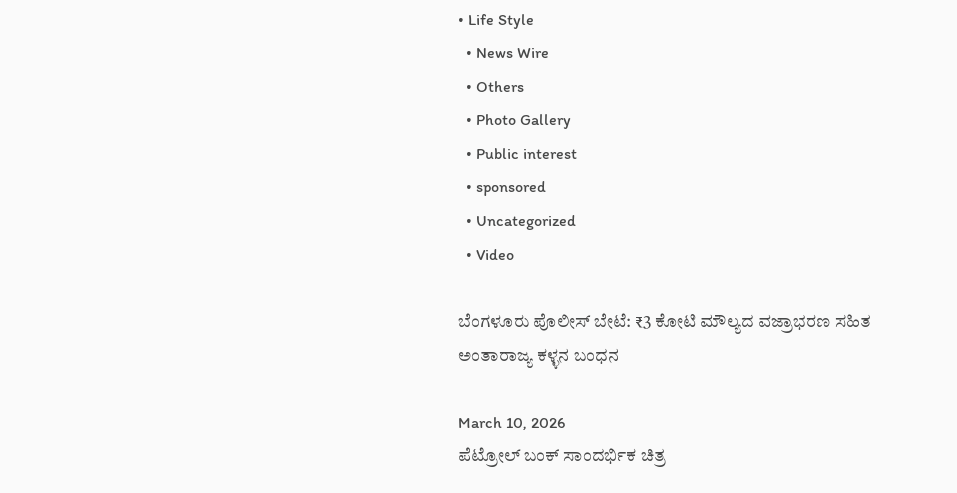• Life Style
  • News Wire
  • Others
  • Photo Gallery
  • Public interest
  • sponsored
  • Uncategorized
  • Video

ಬೆಂಗಳೂರು ಪೊಲೀಸ್ ಬೇಟೆ: ₹3 ಕೋಟಿ ಮೌಲ್ಯದ ವಜ್ರಾಭರಣ ಸಹಿತ ಅಂತಾರಾಜ್ಯ ಕಳ್ಳನ ಬಂಧನ

March 10, 2026
ಪೆಟ್ರೋಲ್ ಬಂಕ್ ಸಾಂದರ್ಭಿಕ ಚಿತ್ರ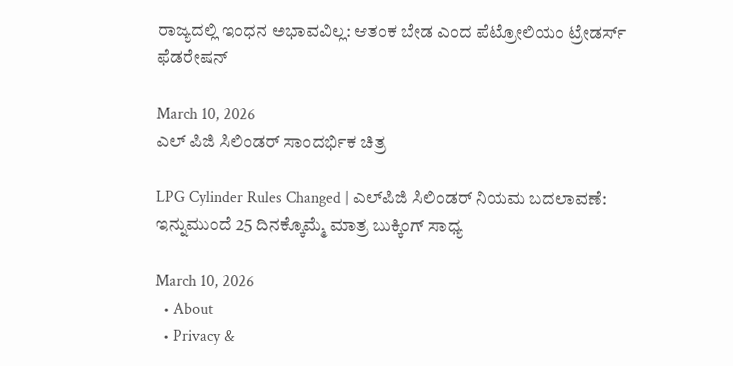ರಾಜ್ಯದಲ್ಲಿ ಇಂಧನ ಅಭಾವವಿಲ್ಲ: ಆತಂಕ ಬೇಡ ಎಂದ ಪೆಟ್ರೋಲಿಯಂ ಟ್ರೇಡರ್ಸ್ ಫೆಡರೇಷನ್

March 10, 2026
ಎಲ್ ಪಿಜಿ ಸಿಲಿಂಡರ್ ಸಾಂದರ್ಭಿಕ ಚಿತ್ರ

LPG Cylinder Rules Changed | ಎಲ್‌ಪಿಜಿ ಸಿಲಿಂಡರ್ ನಿಯಮ ಬದಲಾವಣೆ: ಇನ್ನುಮುಂದೆ 25 ದಿನಕ್ಕೊಮ್ಮೆ ಮಾತ್ರ ಬುಕ್ಕಿಂಗ್ ಸಾಧ್ಯ

March 10, 2026
  • About
  • Privacy &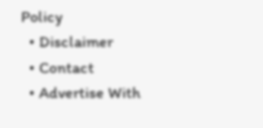Policy
  • Disclaimer
  • Contact
  • Advertise With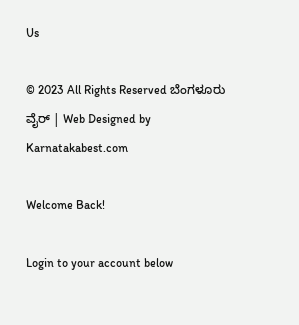Us

© 2023 All Rights Reserved ಬೆಂಗಳೂರು ವೈರ್‌ | Web Designed by Karnatakabest.com

Welcome Back!

Login to your account below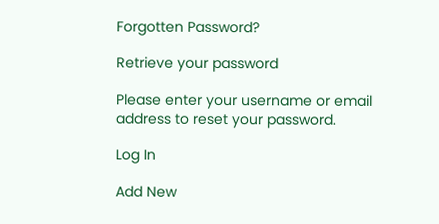Forgotten Password?

Retrieve your password

Please enter your username or email address to reset your password.

Log In

Add New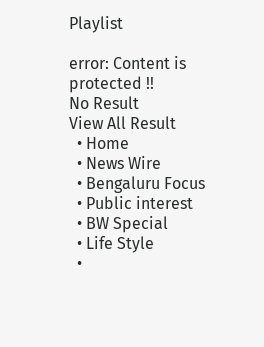Playlist

error: Content is protected !!
No Result
View All Result
  • Home
  • News Wire
  • Bengaluru Focus
  • Public interest
  • BW Special
  • Life Style
  •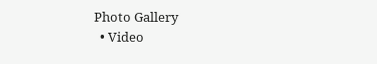Photo Gallery
  • Video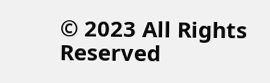© 2023 All Rights Reserved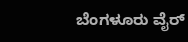ಬೆಂಗಳೂರು ವೈರ್‌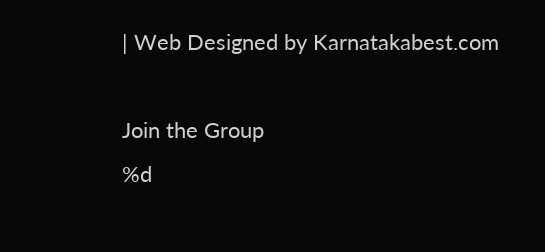| Web Designed by Karnatakabest.com

Join the Group
%d